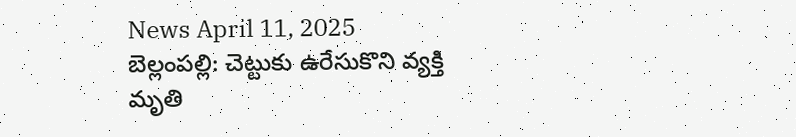News April 11, 2025
బెల్లంపల్లి: చెట్టుకు ఉరేసుకొని వ్యక్తి మృతి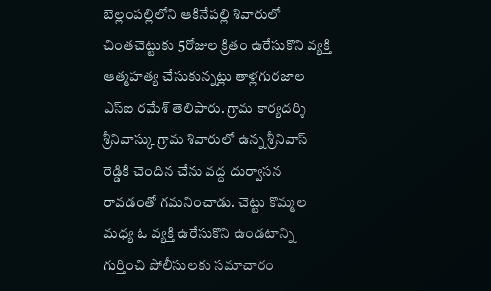బెల్లంపల్లిలోని ఆకినేపల్లి శివారులో చింతచెట్టుకు 5రోజుల క్రితం ఉరేసుకొని వ్యక్తి ఆత్మహత్య చేసుకున్నట్లు తాళ్లగురజాల ఎస్ఐ రమేశ్ తెలిపారు. గ్రామ కార్యదర్శి శ్రీనివాస్కు గ్రామ శివారులో ఉన్న శ్రీనివాస్ రెడ్డికి చెందిన చేను వద్ద దుర్వాసన రావడంతో గమనించాడు. చెట్టు కొమ్మల మధ్య ఓ వ్యక్తి ఉరేసుకొని ఉండటాన్ని గుర్తించి పోలీసులకు సమాచారం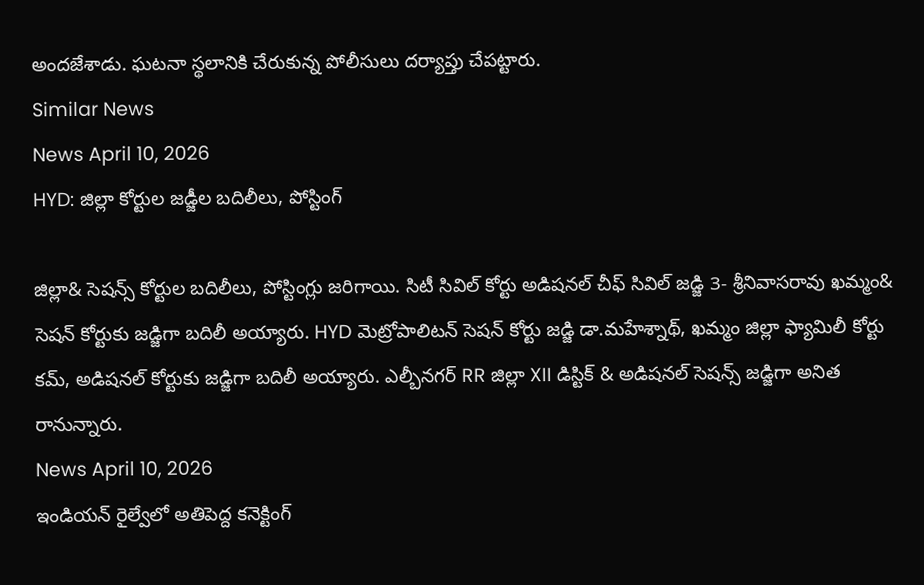అందజేశాడు. ఘటనా స్థలానికి చేరుకున్న పోలీసులు దర్యాప్తు చేపట్టారు.
Similar News
News April 10, 2026
HYD: జిల్లా కోర్టుల జడ్జీల బదిలీలు, పోస్టింగ్

జిల్లా& సెషన్స్ కోర్టుల బదిలీలు, పోస్టింగ్లు జరిగాయి. సిటీ సివిల్ కోర్టు అడిషనల్ చీఫ్ సివిల్ జడ్జి 3- శ్రీనివాసరావు ఖమ్మం& సెషన్ కోర్టుకు జడ్జిగా బదిలీ అయ్యారు. HYD మెట్రోపాలిటన్ సెషన్ కోర్టు జడ్జి డా.మహేశ్నాథ్, ఖమ్మం జిల్లా ఫ్యామిలీ కోర్టు కమ్, అడిషనల్ కోర్టుకు జడ్జిగా బదిలీ అయ్యారు. ఎల్బీనగర్ RR జిల్లా XII డిస్టిక్ & అడిషనల్ సెషన్స్ జడ్జిగా అనిత రానున్నారు.
News April 10, 2026
ఇండియన్ రైల్వేలో అతిపెద్ద కనెక్టింగ్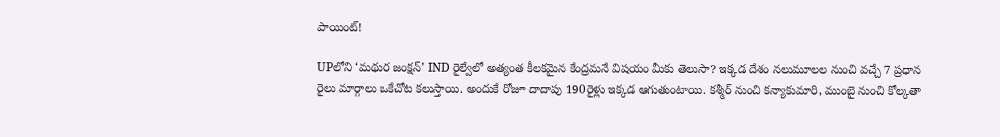పాయింట్!

UPలోని ‘మథుర జంక్షన్’ IND రైల్వేలో అత్యంత కీలకమైన కేంద్రమనే విషయం మీకు తెలుసా? ఇక్కడ దేశం నలుమూలల నుంచి వచ్చే 7 ప్రధాన రైలు మార్గాలు ఒకేచోట కలుస్తాయి. అందుకే రోజూ దాదాపు 190రైళ్లు ఇక్కడ ఆగుతుంటాయి. కశ్మీర్ నుంచి కన్యాకుమారి, ముంబై నుంచి కోల్కతా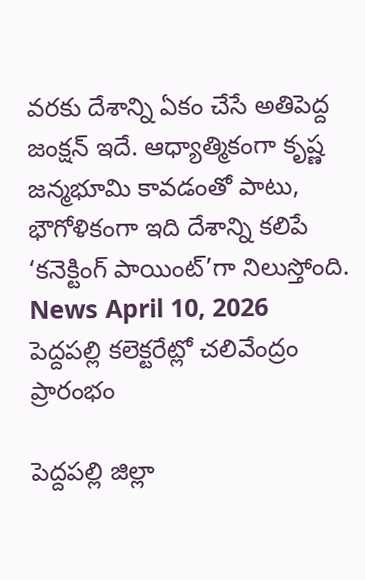వరకు దేశాన్ని ఏకం చేసే అతిపెద్ద జంక్షన్ ఇదే. ఆధ్యాత్మికంగా కృష్ణ జన్మభూమి కావడంతో పాటు, భౌగోళికంగా ఇది దేశాన్ని కలిపే ‘కనెక్టింగ్ పాయింట్’గా నిలుస్తోంది.
News April 10, 2026
పెద్దపల్లి కలెక్టరేట్లో చలివేంద్రం ప్రారంభం

పెద్దపల్లి జిల్లా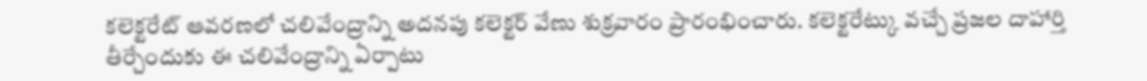కలెక్టరేట్ ఆవరణలో చలివేంద్రాన్ని అదనపు కలెక్టర్ వేణు శుక్రవారం ప్రారంభించారు. కలెక్టరేట్కు వచ్చే ప్రజల దాహార్తి తీర్చేందుకు ఈ చలివేంద్రాన్ని ఏర్పాటు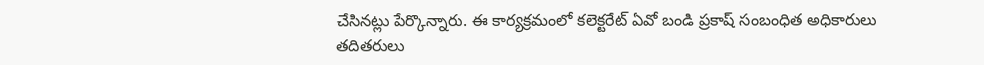చేసినట్లు పేర్కొన్నారు. ఈ కార్యక్రమంలో కలెక్టరేట్ ఏవో బండి ప్రకాష్ సంబంధిత అధికారులు తదితరులు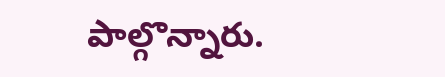పాల్గొన్నారు.